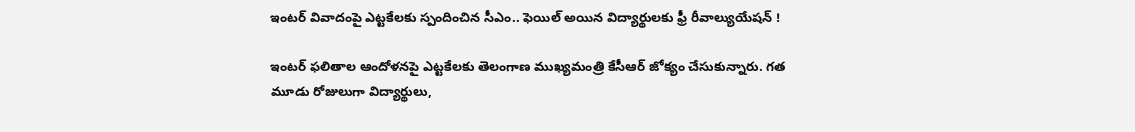ఇంటర్ వివాదంపై ఎట్టకేలకు స్పందించిన సీఎం.. ఫెయిల్ అయిన విద్యార్థులకు ఫ్రీ రీవాల్యుయేషన్ !

ఇంటర్ ఫలితాల ఆందోళనపై ఎట్టకేలకు తెలంగాణ ముఖ్యమంత్రి కేసీఆర్ జోక్యం చేసుకున్నారు. గత మూడు రోజులుగా విద్యార్థులు,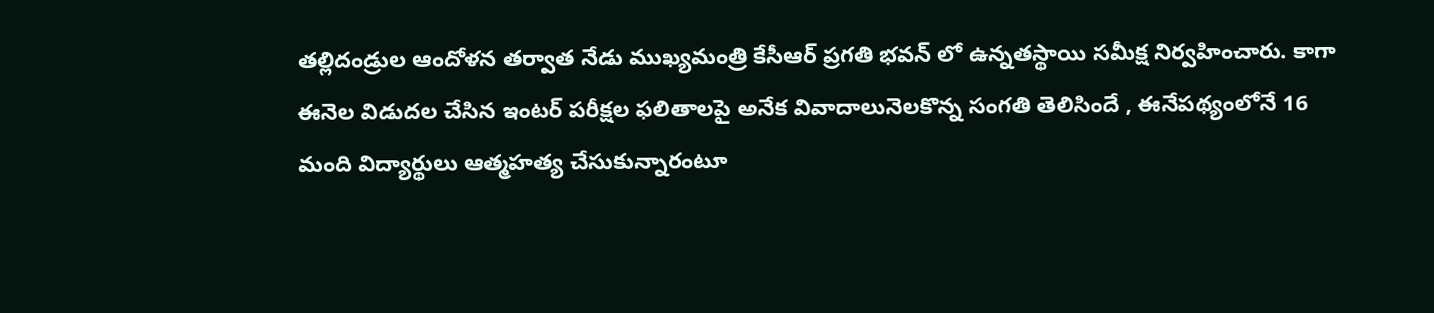తల్లిదండ్రుల ఆందోళన తర్వాత నేడు ముఖ్యమంత్రి కేసీఆర్ ప్రగతి భవన్ లో ఉన్నతస్థాయి సమీక్ష నిర్వహించారు. కాగా ఈనెల విడుదల చేసిన ఇంటర్ పరీక్షల ఫలితాలపై అనేక వివాదాలునెలకొన్న సంగతి తెలిసిందే , ఈనేపథ్యంలోనే 16 మంది విద్యార్థులు ఆత్మహత్య చేసుకున్నారంటూ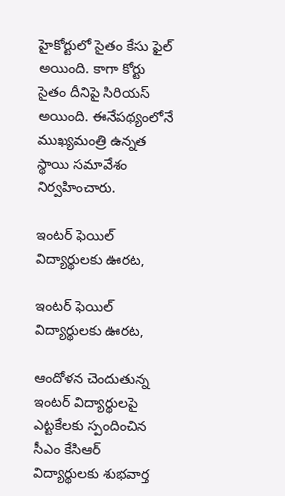హైకోర్టులో సైతం కేసు ఫైల్ అయింది. కాగా కోర్టు సైతం దీనిపై సిరియస్ అయింది. ఈనేపథ్యంలోనే ముఖ్యమంత్రి ఉన్నత స్థాయి సమావేశం నిర్వహించారు.

ఇంటర్ ఫెయిల్ విద్యార్థులకు ఊరట,

ఇంటర్ ఫెయిల్ విద్యార్థులకు ఊరట,

ఆందోళన చెందుతున్న ఇంటర్ విద్యార్థులపై ఎట్టకేలకు స్పందించిన సీఎం కేసిఆర్ విద్యార్థులకు శుభవార్త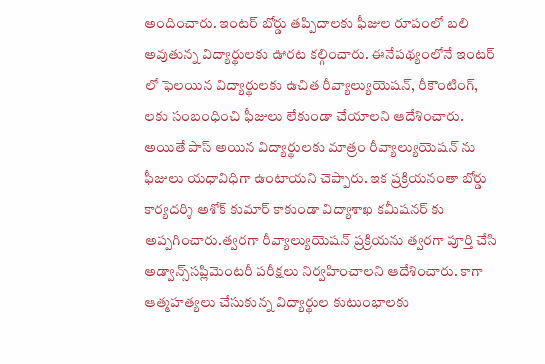అందించారు. ఇంటర్ బోర్డు తప్పిదాలకు ఫీజుల రూపంలో బలి అవుతున్న విద్యార్థులకు ఊరట కల్గించారు. ఈనేపథ్యంలోనే ఇంటర్ లో ఫెలయిన విద్యార్థులకు ఉచిత రీవ్యాల్యుయెషన్, రీకౌంటింగ్, లకు సంబంధించి ఫీజులు లేకుండా చేయాలని ఆదేశించారు. అయితే పాస్ అయిన విద్యార్థులకు మాత్రం రీవ్యాల్యుయెషన్ ను ఫీజులు యధావిధిగా ఉంటాయని చెప్పారు. ఇక ప్రక్రియనంతా బోర్డు కార్యదర్శి అశోక్ కుమార్ కాకుండా విద్యాశాఖ కమీషనర్ కు అప్పగించారు.త్వరగా రీవ్యాల్యుయెషన్ ప్రక్రియను త్వరగా పూర్తి చేసి అడ్వాన్స్‌సప్లిమెంటరీ పరీక్షలు నిర్వహించాలని ఆదేశించారు. కాగా ఆత్మహత్యలు చేసుకున్న విద్యార్థుల కుటుంభాలకు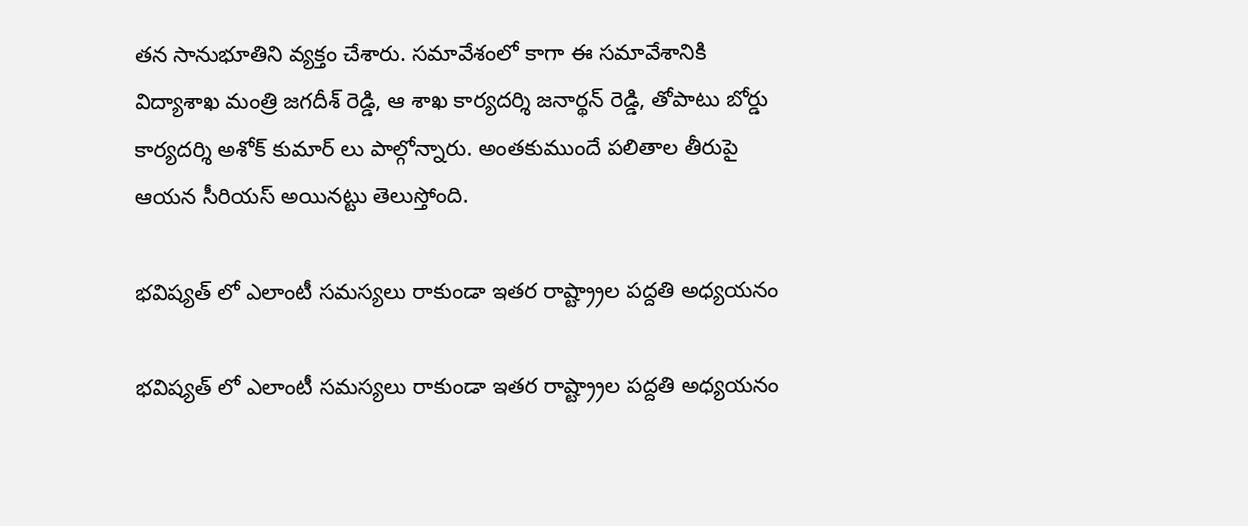తన సానుభూతిని వ్యక్తం చేశారు. సమావేశంలో కాగా ఈ సమావేశానికి విద్యాశాఖ మంత్రి జగదీశ్ రెడ్డి, ఆ శాఖ కార్యదర్శి జనార్థన్ రెడ్డి, తోపాటు బోర్డు కార్యదర్శి అశోక్ కుమార్ లు పాల్గోన్నారు. అంతకుముందే పలితాల తీరుపై ఆయన సీరియస్ అయినట్టు తెలుస్తోంది.

భవిష్యత్ లో ఎలాంటీ సమస్యలు రాకుండా ఇతర రాష్ట్ర్రాల పద్దతి అధ్యయనం

భవిష్యత్ లో ఎలాంటీ సమస్యలు రాకుండా ఇతర రాష్ట్ర్రాల పద్దతి అధ్యయనం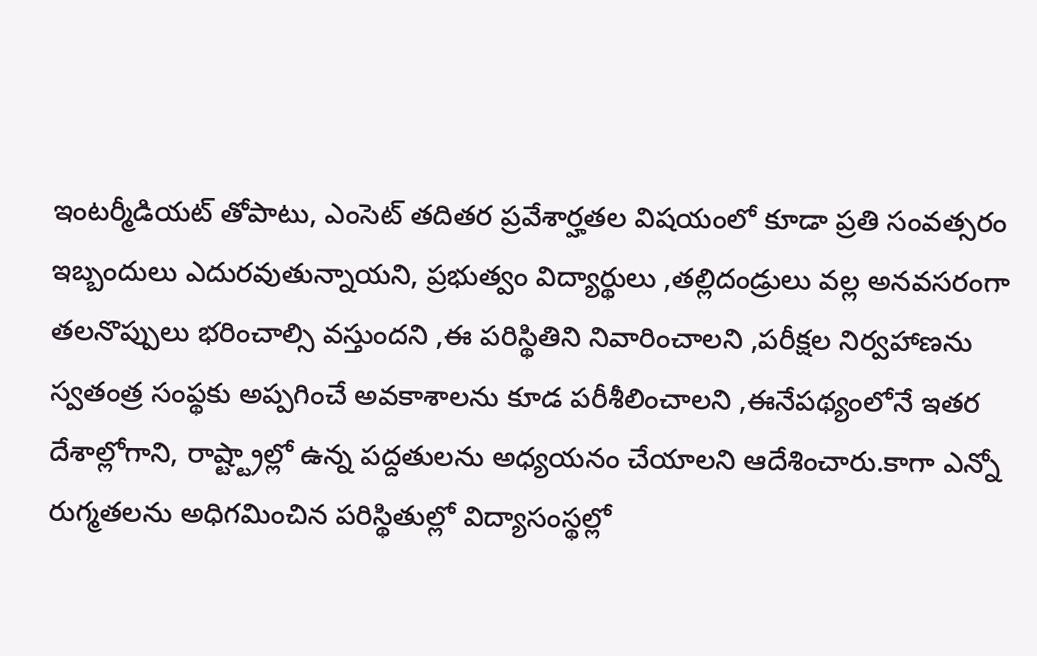ఇంటర్మీడియట్ తోపాటు, ఎంసెట్ తదితర ప్రవేశార్హతల విషయంలో కూడా ప్రతి సంవత్సరం ఇబ్బందులు ఎదురవుతున్నాయని, ప్రభుత్వం విద్యార్థులు ,తల్లిదండ్రులు వల్ల అనవసరంగా తలనొప్పులు భరించాల్సి వస్తుందని ,ఈ పరిస్థితిని నివారించాలని ,పరీక్షల నిర్వహాణను స్వతంత్ర సంప్థకు అప్పగించే అవకాశాలను కూడ పరీశీలించాలని ,ఈనేపథ్యంలోనే ఇతర దేశాల్లోగాని, రాష్ట్ట్రాల్లో ఉన్న పద్దతులను అధ్యయనం చేయాలని ఆదేశించారు.కాగా ఎన్నో రుగ్మతలను అధిగమించిన పరిస్థితుల్లో విద్యాసంస్థల్లో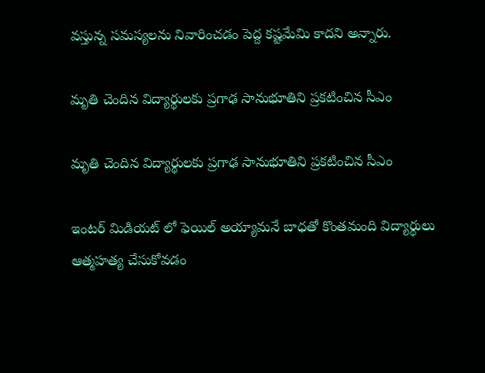వస్తున్న సమస్యలను నివారించడం పెద్ద కష్టమేమి కాదని అన్నారు.

మృతి చెందిన విద్యార్థులకు ప్రగాఢ సానుభూతిని ప్రకటించిన సీఎం

మృతి చెందిన విద్యార్థులకు ప్రగాఢ సానుభూతిని ప్రకటించిన సీఎం

ఇంటర్ మిడియట్ లో ఫెయిల్ అయ్యామనే బాధతో కొంతమంది విద్యార్థులు ఆత్మహత్య చేసుకోవడం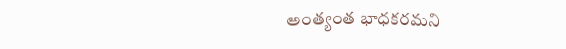అంత్యంత భాధకరమని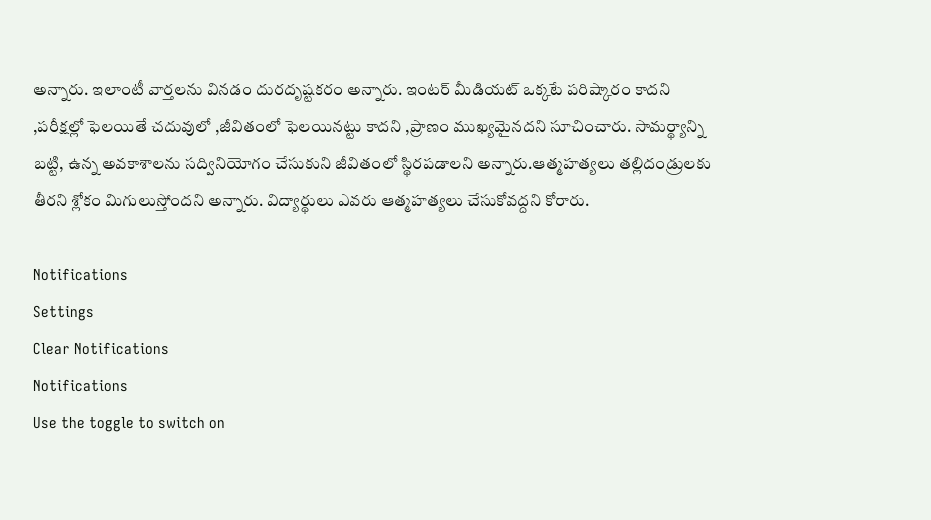అన్నారు. ఇలాంటీ వార్తలను వినడం దురదృష్టకరం అన్నారు. ఇంటర్ మీడియట్ ఒక్కటే పరిష్కారం కాదని ,పరీక్షల్లో ఫెలయితే చదువులో ,జీవితంలో ఫెలయినట్టు కాదని ,ప్రాణం ముఖ్యమైనదని సూచించారు. సామర్థ్యాన్ని బట్టి, ఉన్న అవకాశాలను సద్వినియోగం చేసుకుని జీవితంలో స్థిరపడాలని అన్నారు.ఆత్మహత్యలు తల్లిదండ్రులకు తీరని శ్లోకం మిగులుస్తోందని అన్నారు. విద్యార్థులు ఎవరు ఆత్మహత్యలు చేసుకోవద్దని కోరారు.

Notifications
Settings
Clear Notifications
Notifications
Use the toggle to switch on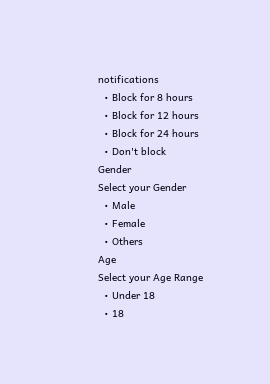notifications
  • Block for 8 hours
  • Block for 12 hours
  • Block for 24 hours
  • Don't block
Gender
Select your Gender
  • Male
  • Female
  • Others
Age
Select your Age Range
  • Under 18
  • 18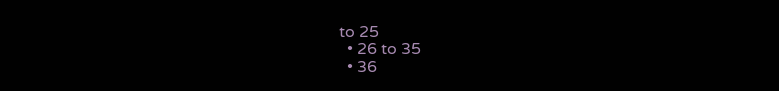to 25
  • 26 to 35
  • 36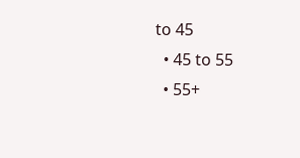to 45
  • 45 to 55
  • 55+